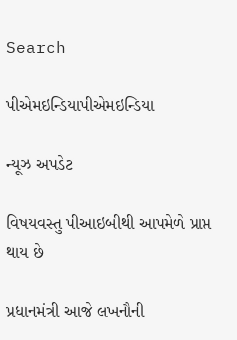Search

પીએમઇન્ડિયાપીએમઇન્ડિયા

ન્યૂઝ અપડેટ

વિષયવસ્તુ પીઆઇબીથી આપમેળે પ્રાપ્ત થાય છે

પ્રધાનમંત્રી આજે લખનૌની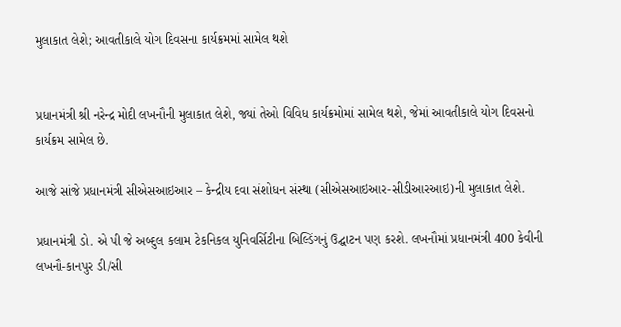મુલાકાત લેશે; આવતીકાલે યોગ દિવસના કાર્યક્રમમાં સામેલ થશે


પ્રધાનમંત્રી શ્રી નરેન્દ્ર મોદી લખનૌની મુલાકાત લેશે, જ્યાં તેઓ વિવિધ કાર્યક્રમોમાં સામેલ થશે, જેમાં આવતીકાલે યોગ દિવસનો કાર્યક્રમ સામેલ છે.

આજે સાંજે પ્રધાનમંત્રી સીએસઆઇઆર – કેન્દ્રીય દવા સંશોધન સંસ્થા (સીએસઆઇઆર-સીડીઆરઆઇ)ની મુલાકાત લેશે.

પ્રધાનમંત્રી ડો. એ પી જે અબ્દુલ કલામ ટેકનિકલ યુનિવર્સિટીના બિલ્ડિંગનું ઉદ્ઘાટન પણ કરશે. લખનૌમાં પ્રધાનમંત્રી 400 કેવીની લખનૌ-કાનપુર ડી/સી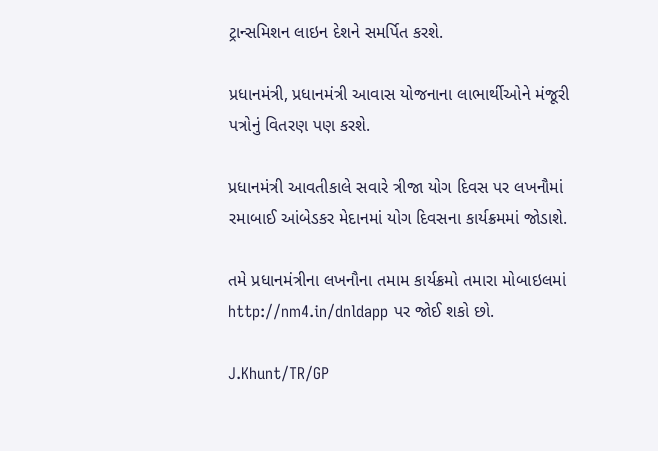ટ્રાન્સમિશન લાઇન દેશને સમર્પિત કરશે.

પ્રધાનમંત્રી, પ્રધાનમંત્રી આવાસ યોજનાના લાભાર્થીઓને મંજૂરી પત્રોનું વિતરણ પણ કરશે.

પ્રધાનમંત્રી આવતીકાલે સવારે ત્રીજા યોગ દિવસ પર લખનૌમાં રમાબાઈ આંબેડકર મેદાનમાં યોગ દિવસના કાર્યક્રમમાં જોડાશે.

તમે પ્રધાનમંત્રીના લખનૌના તમામ કાર્યક્રમો તમારા મોબાઇલમાં http://nm4.in/dnldapp પર જોઈ શકો છો.

J.Khunt/TR/GP